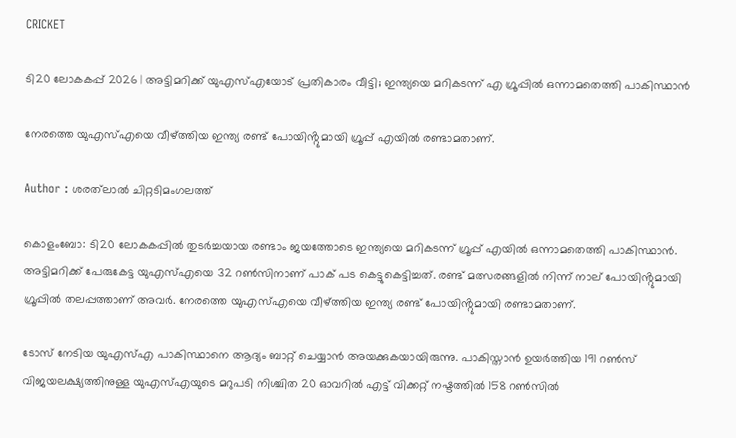CRICKET

ടി20 ലോകകപ്പ് 2026 | അട്ടിമറിക്ക് യുഎസ്എയോട് പ്രതികാരം വീട്ടി; ഇന്ത്യയെ മറികടന്ന് എ ഗ്രൂപ്പിൽ ഒന്നാമതെത്തി പാകിസ്ഥാൻ

നേരത്തെ യുഎസ്എയെ വീഴ്ത്തിയ ഇന്ത്യ രണ്ട് പോയിൻ്റുമായി ഗ്രൂപ്പ് എയിൽ രണ്ടാമതാണ്.

Author : ശരത്‌ലാൽ ചിറ്റടിമംഗലത്ത്

കൊളംബോ: ടി20 ലോകകപ്പില്‍ തുടർച്ചയായ രണ്ടാം ജയത്തോടെ ഇന്ത്യയെ മറികടന്ന് ഗ്രൂപ്പ് എയിൽ ഒന്നാമതെത്തി പാകിസ്ഥാൻ. അട്ടിമറിക്ക് പേരുകേട്ട യുഎസ്എയെ 32 റൺസിനാണ് പാക് പട കെട്ടുകെട്ടിച്ചത്. രണ്ട് മത്സരങ്ങളിൽ നിന്ന് നാല് പോയിൻ്റുമായി ഗ്രൂപ്പിൽ തലപ്പത്താണ് അവർ. നേരത്തെ യുഎസ്എയെ വീഴ്ത്തിയ ഇന്ത്യ രണ്ട് പോയിൻ്റുമായി രണ്ടാമതാണ്.

ടോസ് നേടിയ യുഎസ്എ പാകിസ്ഥാനെ ആദ്യം ബാറ്റ് ചെയ്യാൻ അയക്കുകയായിരുന്നു. പാകിസ്താൻ ഉയർത്തിയ 191 റൺസ് വിജയലക്ഷ്യത്തിനുള്ള യുഎസ്എയുടെ മറുപടി നിശ്ചിത 20 ഓവറിൽ എട്ട് വിക്കറ്റ് നഷ്ടത്തില്‍ 158 റണ്‍സില്‍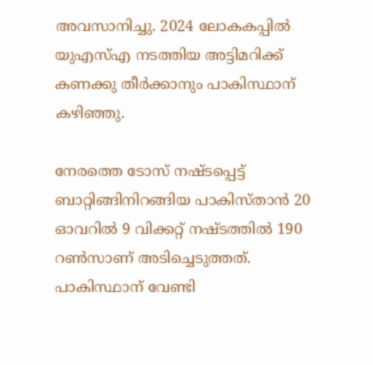അവസാനിച്ചു. 2024 ലോകകപ്പില്‍ യുഎസ്എ നടത്തിയ അട്ടിമറിക്ക് കണക്കു തീർ‌ക്കാനും പാകിസ്ഥാന് കഴിഞ്ഞു.

നേരത്തെ ടോസ് നഷ്ടപ്പെട്ട് ബാറ്റിങ്ങിനിറങ്ങിയ പാകിസ്താന്‍ 20 ഓവറില്‍ 9 വിക്കറ്റ് നഷ്ടത്തില്‍ 190 റണ്‍സാണ് അടിച്ചെടുത്തത്. പാകിസ്ഥാന് വേണ്ടി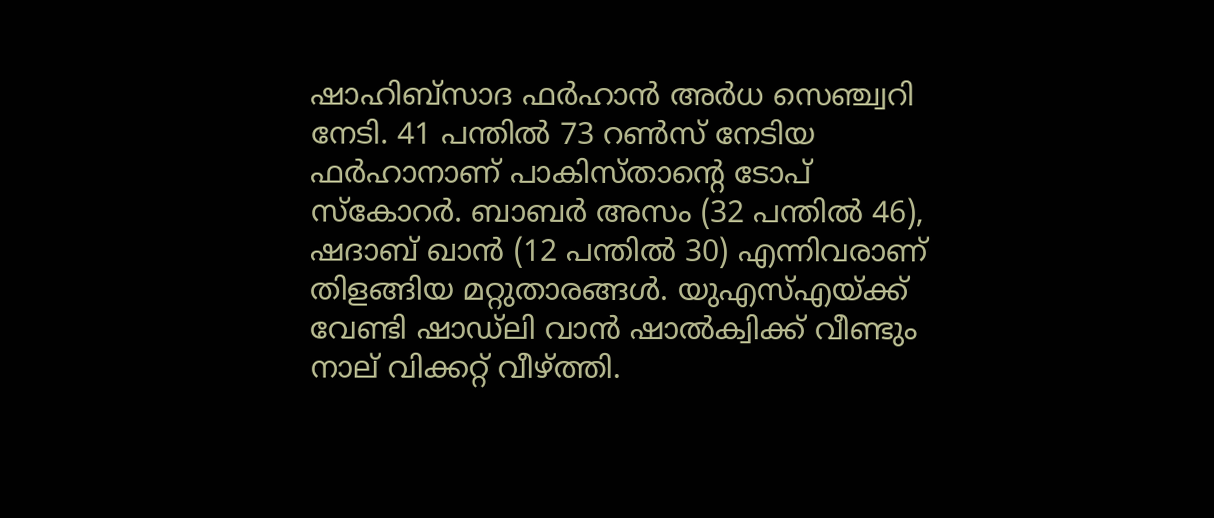ഷാഹിബ്‌സാദ ഫര്‍ഹാന്‍ അര്‍ധ സെഞ്ച്വറി നേടി. 41 പന്തില്‍ 73 റൺസ് നേടിയ ഫര്‍ഹാനാണ് പാകിസ്താന്റെ ടോപ് സ്കോറർ. ബാബര്‍ അസം (32 പന്തില്‍ 46), ഷദാബ് ഖാന്‍ (12 പന്തില്‍ 30) എന്നിവരാണ് തിളങ്ങിയ മറ്റുതാരങ്ങള്‍. യുഎസ്എയ്ക്ക് വേണ്ടി ഷാഡ്‌ലി വാന്‍ ഷാല്‍ക്വിക്ക് വീണ്ടും നാല് വിക്കറ്റ് വീഴ്ത്തി.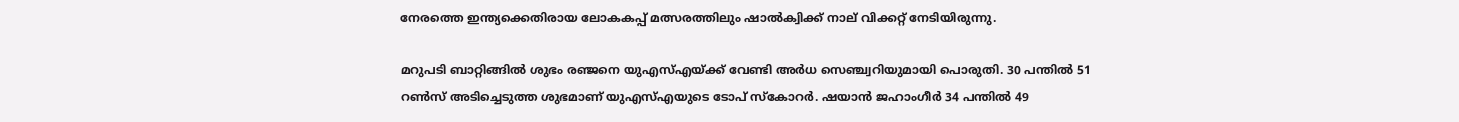നേരത്തെ ഇന്ത്യ‌ക്കെതിരായ ലോകകപ്പ് മത്സരത്തിലും ഷാല്‍ക്വിക്ക് നാല് വിക്കറ്റ് നേടിയിരുന്നു.

മറുപടി ബാറ്റിങ്ങിൽ ശുഭം രഞ്ജനെ യുഎസ്എയ്ക്ക് വേണ്ടി അര്‍ധ സെഞ്ച്വറിയുമായി പൊരുതി. 30 പന്തില്‍ 51 റണ്‍സ് അടിച്ചെടുത്ത ശുഭമാണ് യുഎസ്എയുടെ ടോപ് സ്കോറർ. ഷയാന്‍ ജഹാംഗീര്‍ 34 പന്തില്‍ 49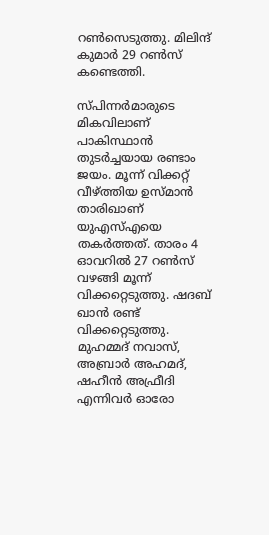റണ്‍സെടുത്തു. മിലിന്ദ് കുമാര്‍ 29 റണ്‍സ് കണ്ടെത്തി.

സ്പിന്നർമാരുടെ മികവിലാണ് പാകിസ്ഥാൻ തുടർച്ചയായ രണ്ടാം ജയം. മൂന്ന് വിക്കറ്റ് വീഴ്ത്തിയ ഉസ്മാന്‍ താരിഖാണ് യുഎസ്എയെ തകർത്തത്. താരം 4 ഓവറില്‍ 27 റണ്‍സ് വഴങ്ങി മൂന്ന് വിക്കറ്റെടുത്തു. ഷദബ് ഖാന്‍ രണ്ട് വിക്കറ്റെടുത്തു. മുഹമ്മദ് നവാസ്, അബ്രാര്‍ അഹമദ്, ഷഹീന്‍ അഫ്രീദി എന്നിവര്‍ ഓരോ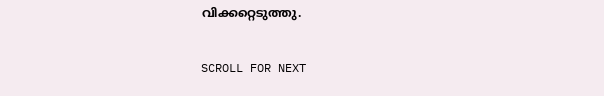വിക്കറ്റെടുത്തു.

SCROLL FOR NEXT